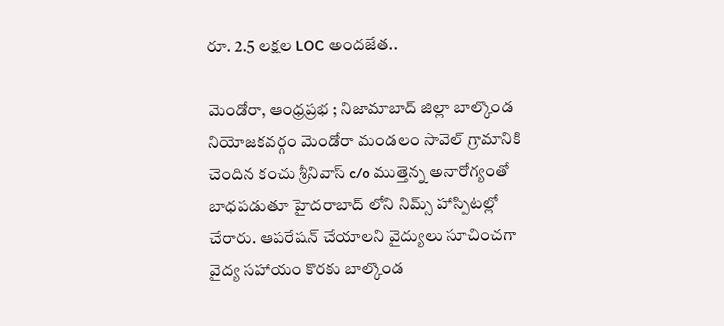రూ. 2.5 లక్షల LOC అందజేత..

మెండోరా, ఆంధ్రప్రభ ; నిజామాబాద్ జిల్లా బాల్కొండ నియోజకవర్గం మెండోరా మండలం సావెల్ గ్రామానికి చెందిన కంచు శ్రీనివాస్ c/o ముత్తెన్న అనారోగ్యంతో బాధపడుతూ హైదరాబాద్ లోని నిమ్స్ హాస్పిటల్లో చేరారు. ఆపరేషన్ చేయాలని వైద్యులు సూచించగా వైద్య సహాయం కొరకు బాల్కొండ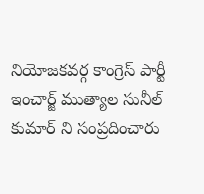నియోజకవర్గ కాంగ్రెస్ పార్టీ ఇంచార్జ్ ముత్యాల సునీల్ కుమార్ ని సంప్రదించారు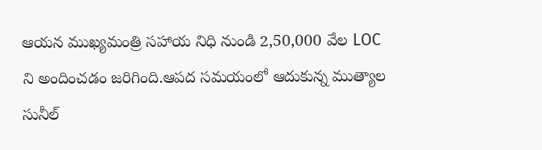ఆయన ముఖ్యమంత్రి సహాయ నిధి నుండి 2,50,000 వేల LOC ని అందించడం జరిగింది.ఆపద సమయంలో ఆదుకున్న ముత్యాల సునీల్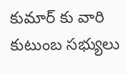కుమార్ కు వారి కుటుంబ సభ్యులు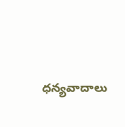ధన్యవాదాలు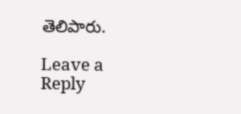తెలిపారు.

Leave a Reply